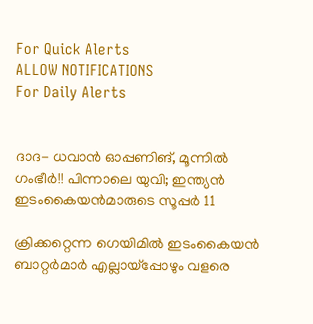For Quick Alerts
ALLOW NOTIFICATIONS
For Daily Alerts


ദാദ- ധവാന്‍ ഓപ്പണിങ്, മൂന്നില്‍ ഗംഭീര്‍!! പിന്നാലെ യുവി; ഇന്ത്യന്‍ ഇടംകൈയന്‍മാരുടെ സൂപ്പര്‍ 11

ക്രിക്കറ്റെന്ന ഗെയിമില്‍ ഇടംകൈയന്‍ ബാറ്റര്‍മാര്‍ എല്ലായ്‌പ്പോഴും വളരെ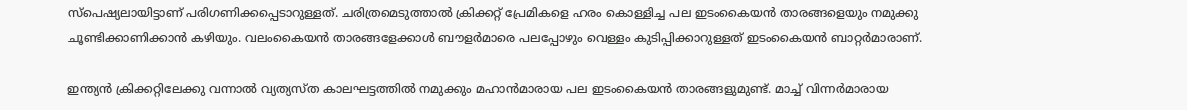സ്‌പെഷ്യലായിട്ടാണ് പരിഗണിക്കപ്പെടാറുള്ളത്. ചരിത്രമെടുത്താല്‍ ക്രിക്കറ്റ് പ്രേമികളെ ഹരം കൊള്ളിച്ച പല ഇടംകൈയന്‍ താരങ്ങളെയും നമുക്കു ചൂണ്ടിക്കാണിക്കാന്‍ കഴിയും. വലംകൈയന്‍ താരങ്ങളേക്കാള്‍ ബൗളര്‍മാരെ പലപ്പോഴും വെള്ളം കുടിപ്പിക്കാറുള്ളത് ഇടംകൈയന്‍ ബാറ്റര്‍മാരാണ്.

ഇന്ത്യന്‍ ക്രിക്കറ്റിലേക്കു വന്നാല്‍ വ്യത്യസ്ത കാലഘട്ടത്തില്‍ നമുക്കും മഹാന്‍മാരായ പല ഇടംകൈയന്‍ താരങ്ങളുമുണ്ട്. മാച്ച് വിന്നര്‍മാരായ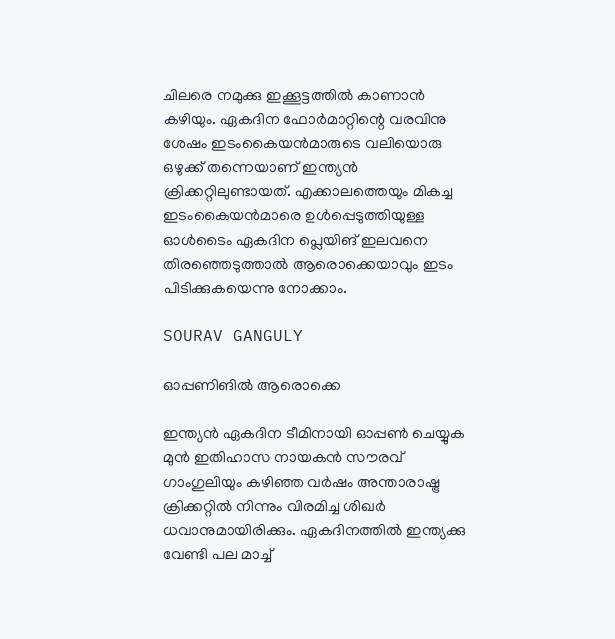ചിലരെ നമുക്കു ഇക്കൂട്ടത്തില്‍ കാണാന്‍ കഴിയും. ഏകദിന ഫോര്‍മാറ്റിന്റെ വരവിനു ശേഷം ഇടംകൈയന്‍മാരുടെ വലിയൊരു ഒഴുക്ക് തന്നെയാണ് ഇന്ത്യന്‍ ക്രിക്കറ്റിലുണ്ടായത്. എക്കാലത്തെയും മികച്ച ഇടംകൈയന്‍മാരെ ഉള്‍പ്പെടുത്തിയുള്ള ഓള്‍ടൈം ഏകദിന പ്ലെയിങ് ഇലവനെ തിരഞ്ഞെടുത്താല്‍ ആരൊക്കെയാവും ഇടം പിടിക്കുകയെന്നു നോക്കാം.

SOURAV GANGULY

ഓപ്പണിങില്‍ ആരൊക്കെ

ഇന്ത്യന്‍ ഏകദിന ടീമിനായി ഓപ്പണ്‍ ചെയ്യുക മുന്‍ ഇതിഹാസ നായകന്‍ സൗരവ് ഗാംഗുലിയും കഴിഞ്ഞ വര്‍ഷം അന്താരാഷ്ട്ര ക്രിക്കറ്റില്‍ നിന്നും വിരമിച്ച ശിഖര്‍ ധവാനുമായിരിക്കും. ഏകദിനത്തില്‍ ഇന്ത്യക്കു വേണ്ടി പല മാച്ച്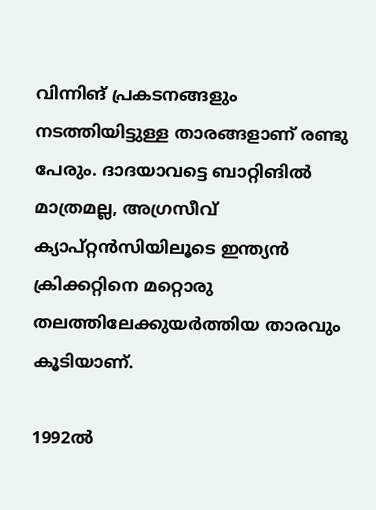വിന്നിങ് പ്രകടനങ്ങളും നടത്തിയിട്ടുള്ള താരങ്ങളാണ് രണ്ടു പേരും. ദാദയാവട്ടെ ബാറ്റിങില്‍ മാത്രമല്ല, അഗ്രസീവ് ക്യാപ്റ്റന്‍സിയിലൂടെ ഇന്ത്യന്‍ ക്രിക്കറ്റിനെ മറ്റൊരു തലത്തിലേക്കുയര്‍ത്തിയ താരവും കൂടിയാണ്.

1992ല്‍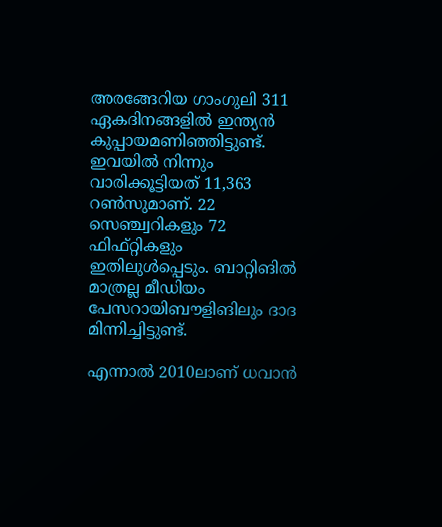അരങ്ങേറിയ ഗാംഗുലി 311 ഏകദിനങ്ങളില്‍ ഇന്ത്യന്‍ കുപ്പായമണിഞ്ഞിട്ടുണ്ട്. ഇവയില്‍ നിന്നും വാരിക്കൂട്ടിയത് 11,363 റണ്‍സുമാണ്. 22 സെഞ്ച്വറികളും 72 ഫിഫ്റ്റികളും ഇതിലുള്‍പ്പെടും. ബാറ്റിങില്‍ മാത്രല്ല മീഡിയം പേസറായിബൗളിങിലും ദാദ മിന്നിച്ചിട്ടുണ്ട്.

എന്നാല്‍ 2010ലാണ് ധവാന്‍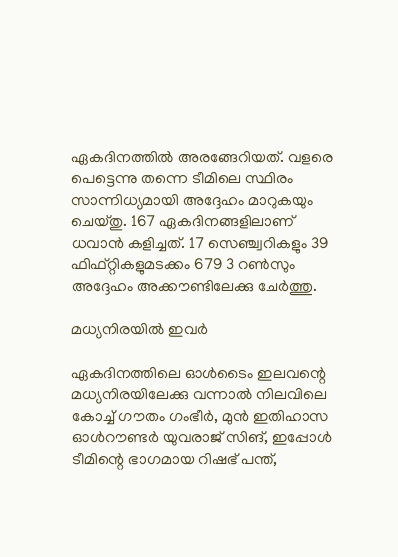ഏകദിനത്തില്‍ അരങ്ങേറിയത്. വളരെ പെട്ടെന്നു തന്നെ ടീമിലെ സ്ഥിരം സാന്നിധ്യമായി അദ്ദേഹം മാറുകയും ചെയ്തു. 167 ഏകദിനങ്ങളിലാണ് ധവാന്‍ കളിച്ചത്. 17 സെഞ്ച്വറികളും 39 ഫിഫ്റ്റികളുമടക്കം 679 3 റണ്‍സും അദ്ദേഹം അക്കൗണ്ടിലേക്കു ചേര്‍ത്തു.

മധ്യനിരയില്‍ ഇവര്‍

ഏകദിനത്തിലെ ഓള്‍ടൈം ഇലവന്റെ മധ്യനിരയിലേക്കു വന്നാല്‍ നിലവിലെ കോച്ച് ഗൗതം ഗംഭീര്‍, മുന്‍ ഇതിഹാസ ഓള്‍റൗണ്ടര്‍ യുവരാജ് സിങ്, ഇപ്പോള്‍ ടീമിന്റെ ഭാഗമായ റിഷഭ് പന്ത്,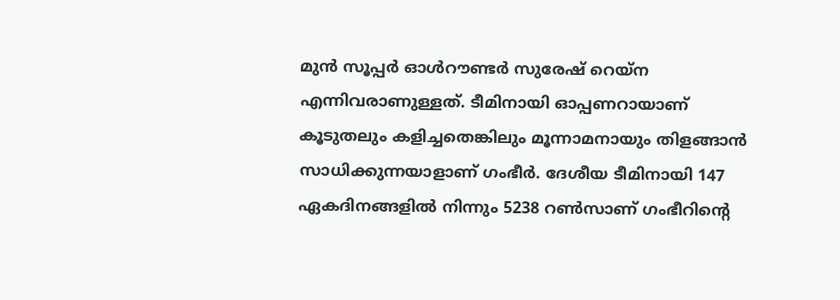മുന്‍ സൂപ്പര്‍ ഓള്‍റൗണ്ടര്‍ സുരേഷ് റെയ്‌ന എന്നിവരാണുള്ളത്. ടീമിനായി ഓപ്പണറായാണ് കൂടുതലും കളിച്ചതെങ്കിലും മൂന്നാമനായും തിളങ്ങാന്‍ സാധിക്കുന്നയാളാണ് ഗംഭീര്‍. ദേശീയ ടീമിനായി 147 ഏകദിനങ്ങളില്‍ നിന്നും 5238 റണ്‍സാണ് ഗംഭീറിന്റെ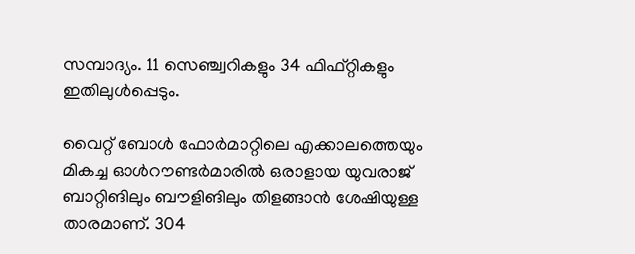സമ്പാദ്യം. 11 സെഞ്ച്വറികളും 34 ഫിഫ്റ്റികളും ഇതിലുള്‍പ്പെടും.

വൈറ്റ് ബോള്‍ ഫോര്‍മാറ്റിലെ എക്കാലത്തെയും മികച്ച ഓള്‍റൗണ്ടര്‍മാരില്‍ ഒരാളായ യുവരാജ് ബാറ്റിങിലും ബൗളിങിലും തിളങ്ങാന്‍ ശേഷിയുള്ള താരമാണ്. 304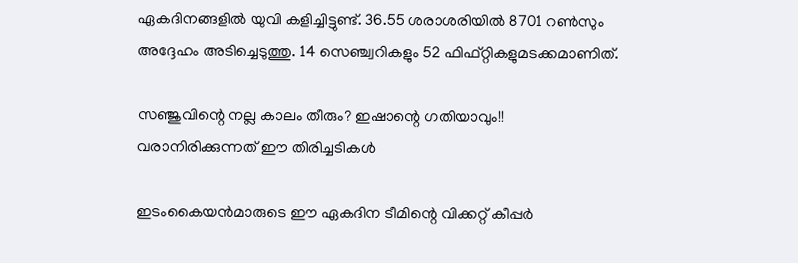ഏകദിനങ്ങളില്‍ യുവി കളിച്ചിട്ടുണ്ട്. 36.55 ശരാശരിയില്‍ 8701 റണ്‍സും അദ്ദേഹം അടിച്ചെടുത്തു. 14 സെഞ്ച്വറികളും 52 ഫിഫ്റ്റികളുമടക്കമാണിത്.

സഞ്ജുവിന്റെ നല്ല കാലം തീരും? ഇഷാന്റെ ഗതിയാവും!! വരാനിരിക്കുന്നത് ഈ തിരിച്ചടികള്‍

ഇടംകൈയന്‍മാരുടെ ഈ ഏകദിന ടീമിന്റെ വിക്കറ്റ് കീപ്പര്‍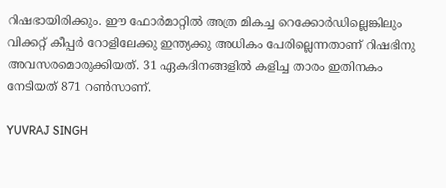റിഷഭായിരിക്കും. ഈ ഫോര്‍മാറ്റില്‍ അത്ര മികച്ച റെക്കോര്‍ഡില്ലെങ്കിലും വിക്കറ്റ് കീപ്പര്‍ റോളിലേക്കു ഇന്ത്യക്കു അധികം പേരില്ലെന്നതാണ് റിഷഭിനു അവസരമൊരുക്കിയത്. 31 ഏകദിനങ്ങളില്‍ കളിച്ച താരം ഇതിനകം നേടിയത് 871 റണ്‍സാണ്.

YUVRAJ SINGH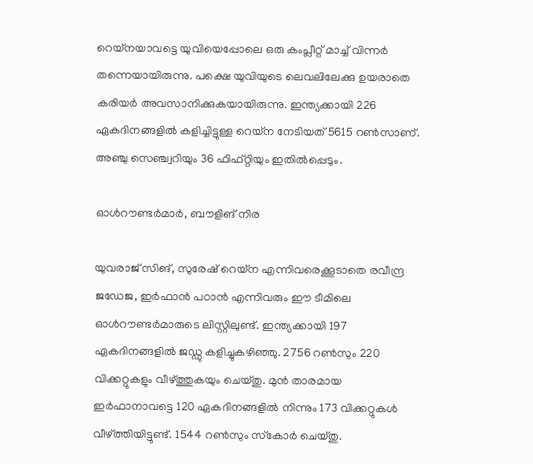റെയ്‌നയാവട്ടെ യുവിയെപ്പോലെ ഒരു കംപ്ലീറ്റ് മാച്ച് വിന്നര്‍ തന്നെയായിരുന്നു. പക്ഷെ യുവിയുടെ ലെവലിലേക്കു ഉയരാതെ കരിയര്‍ അവസാനിക്കുകയായിരുന്നു. ഇന്ത്യക്കായി 226 ഏകദിനങ്ങളില്‍ കളിച്ചിട്ടുള്ള റെയ്‌ന നേടിയത് 5615 റണ്‍സാണ്. അഞ്ചു സെഞ്ച്വറിയും 36 ഫിഫ്റ്റിയും ഇതില്‍പ്പെടും.

ഓള്‍റൗണ്ടര്‍മാര്‍, ബൗളിങ് നിര

യുവരാജ് സിങ്, സുരേഷ് റെയ്‌ന എന്നിവരെക്കൂടാതെ രവീന്ദ്ര ജഡേജ, ഇര്‍ഫാന്‍ പഠാന്‍ എന്നിവരും ഈ ടീമിലെ ഓള്‍റൗണ്ടര്‍മാരുടെ ലിസ്റ്റിലുണ്ട്. ഇന്ത്യക്കായി 197 ഏകദിനങ്ങളില്‍ ജഡ്ഡു കളിച്ചുകഴിഞ്ഞു. 2756 റണ്‍സും 220 വിക്കറ്റുകളും വീഴ്ത്തുകയും ചെയ്തു. മുന്‍ താരമായ ഇര്‍ഫാനാവട്ടെ 120 ഏകദിനങ്ങളില്‍ നിന്നും 173 വിക്കറ്റുകള്‍ വീഴ്ത്തിയിട്ടുണ്ട്. 1544 റണ്‍സും സ്‌കോര്‍ ചെയ്തു.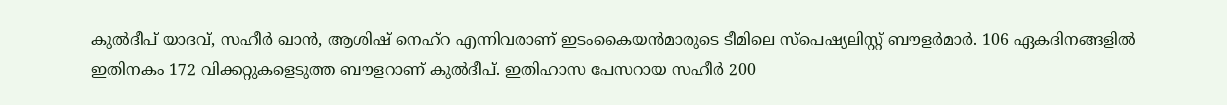കുല്‍ദീപ് യാദവ്, സഹീര്‍ ഖാന്‍, ആശിഷ് നെഹ്‌റ എന്നിവരാണ് ഇടംകൈയന്‍മാരുടെ ടീമിലെ സ്‌പെഷ്യലിസ്റ്റ് ബൗളര്‍മാര്‍. 106 ഏകദിനങ്ങളില്‍ ഇതിനകം 172 വിക്കറ്റുകളെടുത്ത ബൗളറാണ് കുല്‍ദീപ്. ഇതിഹാസ പേസറായ സഹീര്‍ 200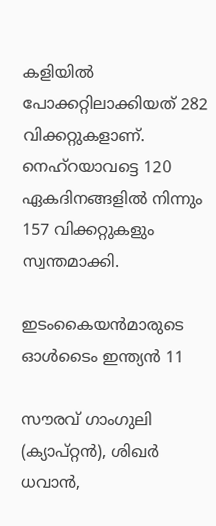കളിയില്‍ പോക്കറ്റിലാക്കിയത് 282 വിക്കറ്റുകളാണ്. നെഹ്‌റയാവട്ടെ 120 ഏകദിനങ്ങളില്‍ നിന്നും 157 വിക്കറ്റുകളും സ്വന്തമാക്കി.

ഇടംകൈയന്‍മാരുടെ ഓള്‍ടൈം ഇന്ത്യന്‍ 11

സൗരവ് ഗാംഗുലി (ക്യാപ്റ്റന്‍), ശിഖര്‍ ധവാന്‍,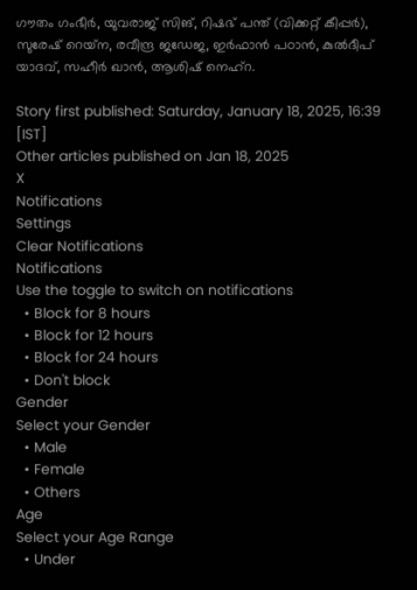ഗൗതം ഗംഭീര്‍, യുവരാജ് സിങ്, റിഷഭ് പന്ത് (വിക്കറ്റ് കീപ്പര്‍), സുരേഷ് റെയ്‌ന, രവീന്ദ്ര ജഡേജ, ഇര്‍ഫാന്‍ പഠാന്‍, കുല്‍ദീപ് യാദവ്, സഹീര്‍ ഖാന്‍, ആശിഷ് നെഹ്‌റ.

Story first published: Saturday, January 18, 2025, 16:39 [IST]
Other articles published on Jan 18, 2025
X
Notifications
Settings
Clear Notifications
Notifications
Use the toggle to switch on notifications
  • Block for 8 hours
  • Block for 12 hours
  • Block for 24 hours
  • Don't block
Gender
Select your Gender
  • Male
  • Female
  • Others
Age
Select your Age Range
  • Under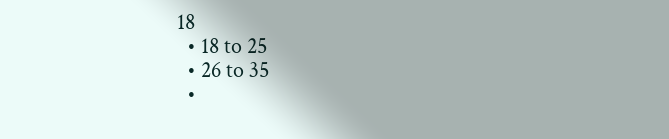18
  • 18 to 25
  • 26 to 35
  •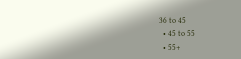36 to 45
  • 45 to 55
  • 55+